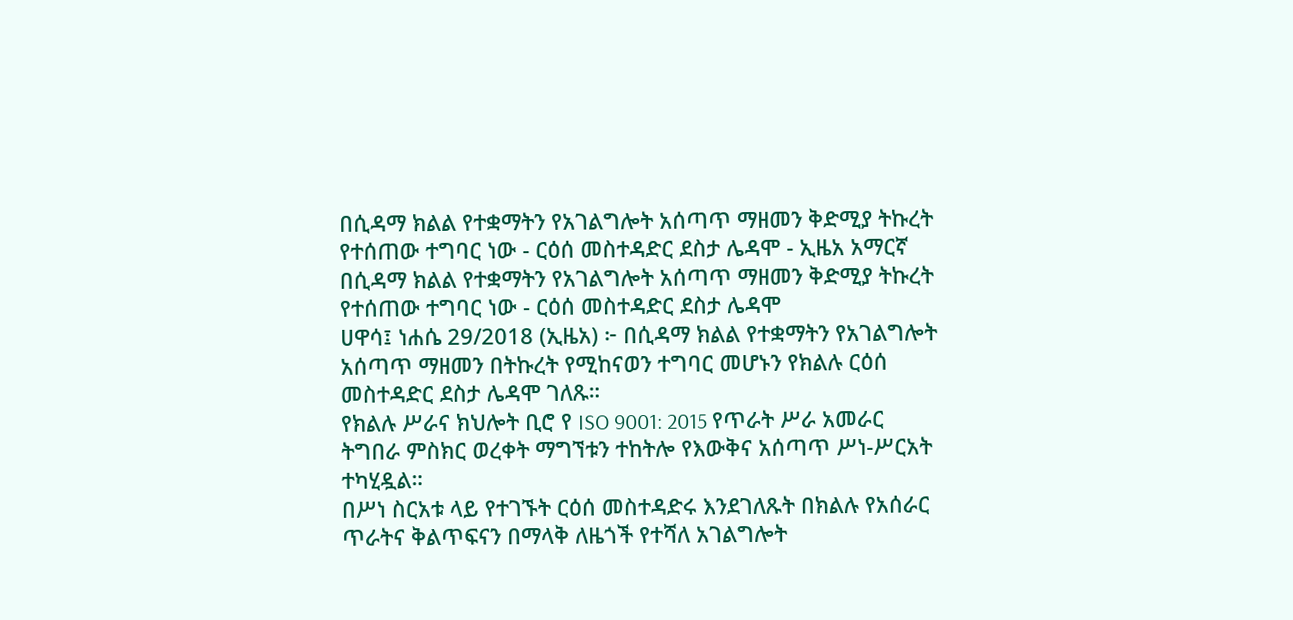በሲዳማ ክልል የተቋማትን የአገልግሎት አሰጣጥ ማዘመን ቅድሚያ ትኩረት የተሰጠው ተግባር ነው - ርዕሰ መስተዳድር ደስታ ሌዳሞ - ኢዜአ አማርኛ
በሲዳማ ክልል የተቋማትን የአገልግሎት አሰጣጥ ማዘመን ቅድሚያ ትኩረት የተሰጠው ተግባር ነው - ርዕሰ መስተዳድር ደስታ ሌዳሞ
ሀዋሳ፤ ነሐሴ 29/2018 (ኢዜአ) ፦ በሲዳማ ክልል የተቋማትን የአገልግሎት አሰጣጥ ማዘመን በትኩረት የሚከናወን ተግባር መሆኑን የክልሉ ርዕሰ መስተዳድር ደስታ ሌዳሞ ገለጹ።
የክልሉ ሥራና ክህሎት ቢሮ የ ISO 9001: 2015 የጥራት ሥራ አመራር ትግበራ ምስክር ወረቀት ማግኘቱን ተከትሎ የእውቅና አሰጣጥ ሥነ-ሥርአት ተካሂዷል።
በሥነ ስርአቱ ላይ የተገኙት ርዕሰ መስተዳድሩ እንደገለጹት በክልሉ የአሰራር ጥራትና ቅልጥፍናን በማላቅ ለዜጎች የተሻለ አገልግሎት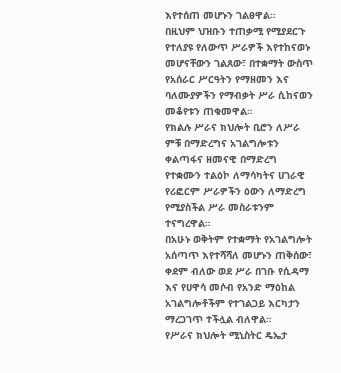እየተሰጠ መሆኑን ገልፀዋል።
በዚህም ህዝቡን ተጠቃሚ የሚያደርጉ የተለያዩ የለውጥ ሥራዎች እየተከናወኑ መሆናቸውን ገልጸው፣ በተቋማት ውስጥ የአሰራር ሥርዓትን የማዘመን እና ባለሙያዎችን የማብቃት ሥራ ሲከናወን መቆየቱን ጠቁመዋል።
የክልሉ ሥራና ክህሎት ቢሮን ለሥራ ምቹ በማድረግና አገልግሎቱን ቀልጣፋና ዘመናዊ በማድረግ የተቋሙን ተልዕኮ ለማሳካትና ሀገራዊ የሪፎርም ሥራዎችን ዕውን ለማድረግ የሚያስችል ሥራ መስራቱንም ተናግረዋል።
በአሁኑ ወቅትም የተቋማት የአገልግሎት አሰጣጥ እየተሻሻለ መሆኑን ጠቅሰው፣ ቀደም ብለው ወደ ሥራ በገቡ የሲዳማ እና የሀዋሳ መሶብ የአንድ ማዕከል አገልግሎቶችም የተገልጋይ እርካታን ማረጋገጥ ተችሏል ብለዋል።
የሥራና ክህሎት ሚኒስትር ዴኤታ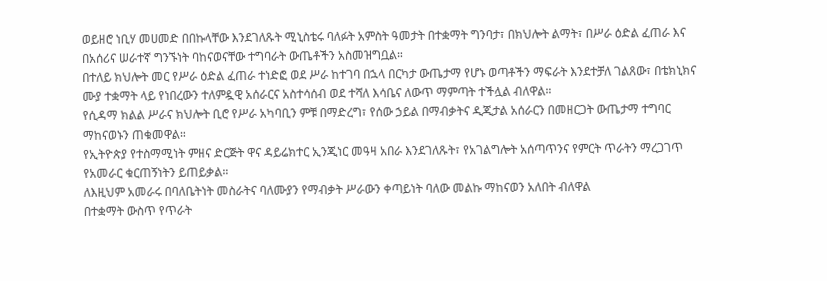ወይዘሮ ነቢሃ መሀመድ በበኩላቸው እንደገለጹት ሚኒስቴሩ ባለፉት አምስት ዓመታት በተቋማት ግንባታ፣ በክህሎት ልማት፣ በሥራ ዕድል ፈጠራ እና በአሰሪና ሠራተኛ ግንኙነት ባከናወናቸው ተግባራት ውጤቶችን አስመዝግቧል።
በተለይ ክህሎት መር የሥራ ዕድል ፈጠራ ተነድፎ ወደ ሥራ ከተገባ በኋላ በርካታ ውጤታማ የሆኑ ወጣቶችን ማፍራት እንደተቻለ ገልጸው፣ በቴክኒክና ሙያ ተቋማት ላይ የነበረውን ተለምዷዊ አሰራርና አስተሳሰብ ወደ ተሻለ እሳቤና ለውጥ ማምጣት ተችሏል ብለዋል።
የሲዳማ ክልል ሥራና ክህሎት ቢሮ የሥራ አካባቢን ምቹ በማድረግ፣ የሰው ኃይል በማብቃትና ዲጂታል አሰራርን በመዘርጋት ውጤታማ ተግባር ማከናወኑን ጠቁመዋል።
የኢትዮጵያ የተስማሚነት ምዘና ድርጅት ዋና ዳይሬክተር ኢንጂነር መዓዛ አበራ እንደገለጹት፣ የአገልግሎት አሰጣጥንና የምርት ጥራትን ማረጋገጥ የአመራር ቁርጠኝነትን ይጠይቃል።
ለእዚህም አመራሩ በባለቤትነት መስራትና ባለሙያን የማብቃት ሥራውን ቀጣይነት ባለው መልኩ ማከናወን አለበት ብለዋል
በተቋማት ውስጥ የጥራት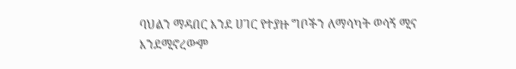ባህልን ማዳበር እንደ ሀገር የተያዙ ግቦችን ለማሳካት ወሳኝ ሚና እንደሚኖረውም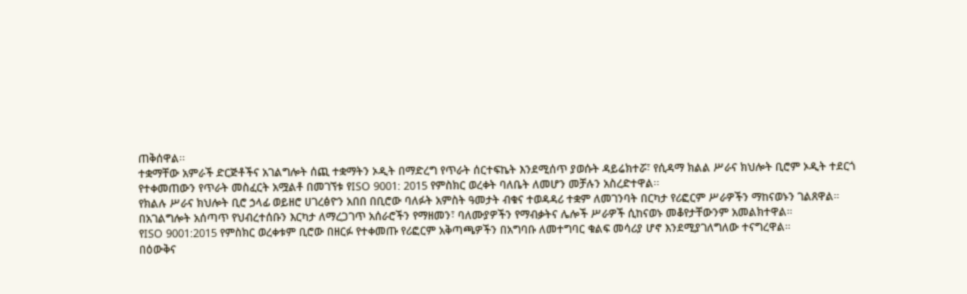ጠቅሰዋል፡፡
ተቋማቸው አምራች ድርጅቶችና አገልግሎት ሰጪ ተቋማትን ኦዲት በማድረግ የጥራት ሰርተፍኬት እንደሚሰጥ ያወሱት ዳይሬክተሯ፣ የሲዳማ ክልል ሥራና ክህሎት ቢሮም ኦዲት ተደርጎ የተቀመጠውን የጥራት መስፈርት አሟልቶ በመገኘቱ የISO 9001: 2015 የምስክር ወረቀት ባለቤት ለመሆን መቻሉን አስረድተዋል፡፡
የክልሉ ሥራና ክህሎት ቢሮ ኃላፊ ወይዘሮ ሀገረፅዮን አበበ በቢሮው ባለፉት አምስት ዓመታት ብቁና ተወዳዳሪ ተቋም ለመገንባት በርካታ የሪፎርም ሥራዎችን ማከናወኑን ገልጸዋል።
በአገልግሎት አሰጣጥ የህብረተሰቡን እርካታ ለማረጋገጥ አሰራሮችን የማዘመን፣ ባለሙያዎችን የማብቃትና ሌሎች ሥራዎች ሲከናወኑ መቆየታቸውንም አመልክተዋል።
የISO 9001:2015 የምስክር ወረቀቱም ቢሮው በዘርፉ የተቀመጡ የሪፎርም አቅጣጫዎችን በአግባቡ ለመተግባር ቁልፍ መሳሪያ ሆኖ እንደሚያገለግለው ተናግረዋል።
በዕውቅና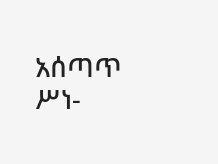አሰጣጥ ሥነ-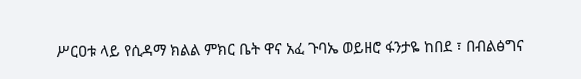ሥርዐቱ ላይ የሲዳማ ክልል ምክር ቤት ዋና አፈ ጉባኤ ወይዘሮ ፋንታዬ ከበደ ፣ በብልፅግና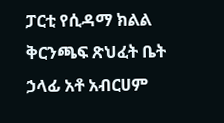ፓርቲ የሲዳማ ክልል ቅርንጫፍ ጽህፈት ቤት ኃላፊ አቶ አብርሀም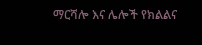ማርሻሎ እና ሌሎች የክልልና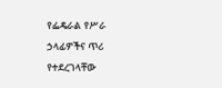የፌዴራል የሥራ ኃላፊዎችና ጥሪ የተደረገላቸው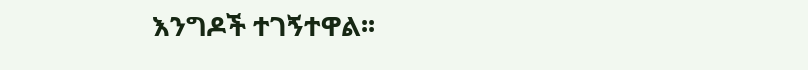እንግዶች ተገኝተዋል፡፡